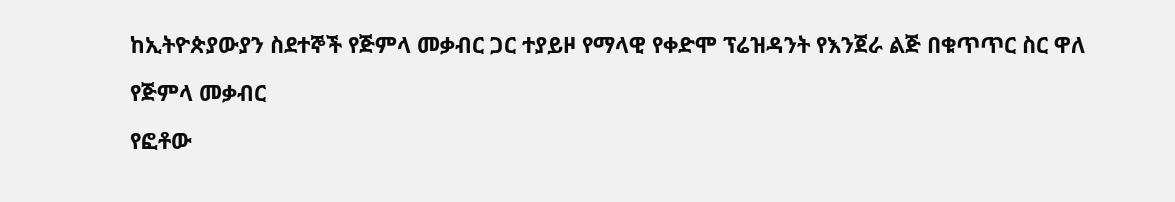ከኢትዮጵያውያን ስደተኞች የጅምላ መቃብር ጋር ተያይዞ የማላዊ የቀድሞ ፕሬዝዳንት የእንጀራ ልጅ በቁጥጥር ስር ዋለ

የጅምላ መቃብር

የፎቶው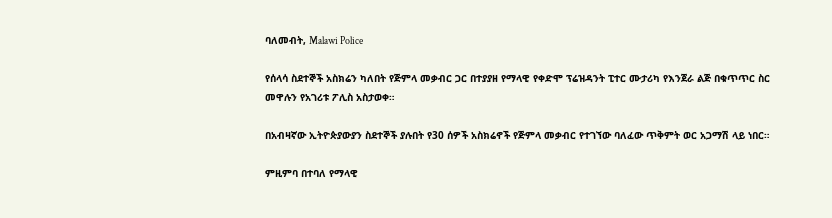ባለመብት, Malawi Police

የሰላሳ ስደተኞች አስክሬን ካለበት የጅምላ መቃብር ጋር በተያያዘ የማላዊ የቀድሞ ፕሬዝዳንት ፒተር ሙታሪካ የእንጀራ ልጅ በቁጥጥር ስር መዋሉን የአገሪቱ ፖሊስ አስታወቀ።

በአብዛኛው ኢትዮጵያውያን ስደተኞች ያሉበት የ30 ሰዎች አስክሬኖች የጅምላ መቃብር የተገኘው ባለፈው ጥቅምት ወር አጋማሽ ላይ ነበር።

ምዚምባ በተባለ የማላዊ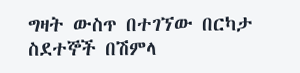ግዛት ውስጥ በተገኘው በርካታ ስደተኞች በሽምላ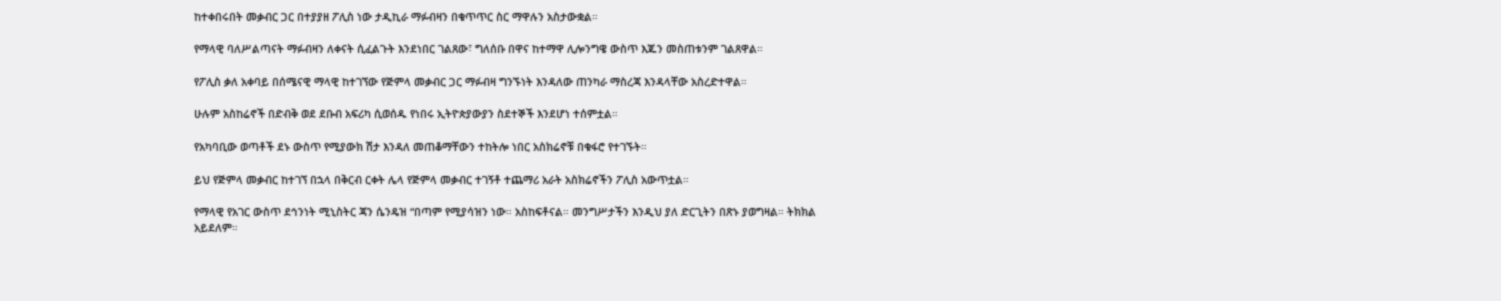ከተቀበሩበት መቃብር ጋር በተያያዘ ፖሊስ ነው ታዲኪራ ማፉብዛን በቁጥጥር ስር ማዋሉን አስታውቋል።

የማላዊ ባለሥልጣናት ማፉብዛን ለቀናት ሲፈልጉት እንደነበር ገልጸው፣ ግለሰቡ በዋና ከተማዋ ሊሎንግዌ ውስጥ እጁን መስጠቱንም ገልጸዋል።

የፖሊስ ቃለ አቀባይ በሰሜናዊ ማላዊ ከተገኘው የጅምላ መቃብር ጋር ማፉብዛ ግንኙነት እንዳለው ጠንካራ ማስረጃ እንዳላቸው አስረድተዋል።

ሁሉም አስከሬኖች በድብቅ ወደ ደቡብ አፍሪካ ሲወሰዱ የነበሩ ኢትዮጵያውያን ስደተኞች እንደሆነ ተሰምቷል።

የአካባቢው ወጣቶች ደኑ ውስጥ የሚያውክ ሽታ እንዳለ መጠቆማቸውን ተከትሎ ነበር አስክሬኖቹ በቁፋሮ የተገኙት።

ይህ የጅምላ መቃብር ከተገኘ በኋላ በቅርብ ርቀት ሌላ የጅምላ መቃብር ተገኝቶ ተጨማሪ አራት አስክሬኖችን ፖሊስ አውጥቷል።

የማላዊ የአገር ውስጥ ደኅንነት ሚኒስትር ጃን ሴንዴዝ “በጣም የሚያሳዝን ነው። አስከፍቶናል። መንግሥታችን እንዲህ ያለ ድርጊትን በጽኑ ያወግዛል። ትክክል አይደለም።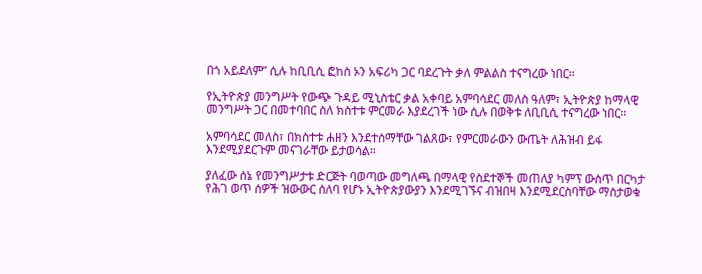በጎ አይደለም” ሲሉ ከቢቢሲ ፎከስ ኦን አፍሪካ ጋር ባደረጉት ቃለ ምልልስ ተናግረው ነበር።

የኢትዮጵያ መንግሥት የውጭ ጉዳይ ሚኒስቴር ቃል አቀባይ አምባሳደር መለስ ዓለም፣ ኢትዮጵያ ከማላዊ መንግሥት ጋር በመተባበር ስለ ክስተቱ ምርመራ እያደረገች ነው ሲሉ በወቅቱ ለቢቢሲ ተናግረው ነበር።

አምባሳደር መለስ፣ በክስተቱ ሐዘን እንደተሰማቸው ገልጸው፣ የምርመራውን ውጤት ለሕዝብ ይፋ እንደሚያደርጉም መናገራቸው ይታወሳል።

ያለፈው ሰኔ የመንግሥታቱ ድርጅት ባወጣው መግለጫ በማላዊ የስደተኞች መጠለያ ካምፕ ውስጥ በርካታ የሕገ ወጥ ሰዎች ዝውውር ሰለባ የሆኑ ኢትዮጵያውያን እንደሚገኙና ብዝበዛ እንደሚደርስባቸው ማስታወቁ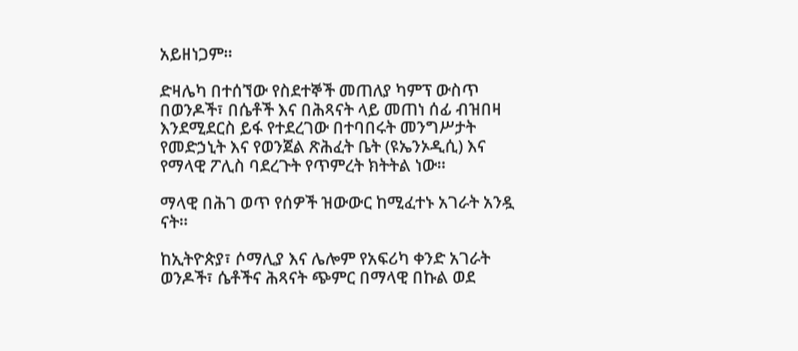አይዘነጋም።

ድዛሌካ በተሰኘው የስደተኞች መጠለያ ካምፕ ውስጥ በወንዶች፣ በሴቶች እና በሕጻናት ላይ መጠነ ሰፊ ብዝበዛ እንደሚደርስ ይፋ የተደረገው በተባበሩት መንግሥታት የመድኃኒት እና የወንጀል ጽሕፈት ቤት (ዩኤንኦዲሲ) እና የማላዊ ፖሊስ ባደረጉት የጥምረት ክትትል ነው።

ማላዊ በሕገ ወጥ የሰዎች ዝውውር ከሚፈተኑ አገራት አንዷ ናት።

ከኢትዮጵያ፣ ሶማሊያ እና ሌሎም የአፍሪካ ቀንድ አገራት ወንዶች፣ ሴቶችና ሕጻናት ጭምር በማላዊ በኩል ወደ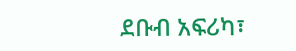ደቡብ አፍሪካ፣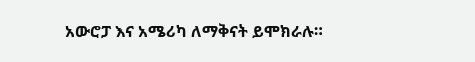አውሮፓ እና አሜሪካ ለማቅናት ይሞክራሉ።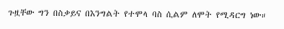ጉዟቸው ግን በስቃይና በእንግልት የተሞላ ባስ ሲልም ለሞት የሚዳርግ ነው።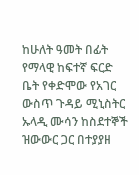ከሁለት ዓመት በፊት የማላዊ ከፍተኛ ፍርድ ቤት የቀድሞው የአገር ውስጥ ጉዳይ ሚኒስትር ኡላዲ ሙሳን ከስደተኞች ዝውውር ጋር በተያያዘ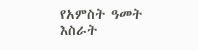የአምስት ዓመት እስራት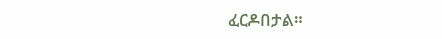ፈርዶበታል።